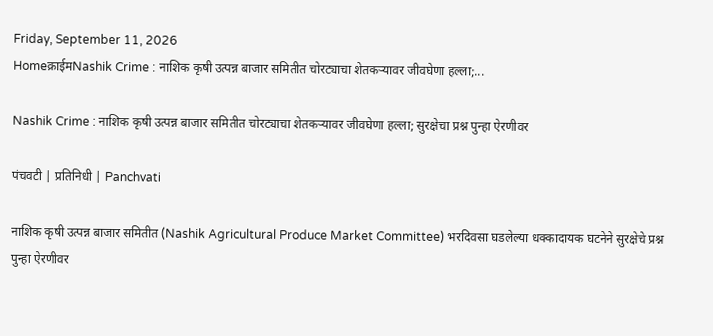Friday, September 11, 2026
Homeक्राईमNashik Crime : नाशिक कृषी उत्पन्न बाजार समितीत चोरट्याचा शेतकऱ्यावर जीवघेणा हल्ला;...

Nashik Crime : नाशिक कृषी उत्पन्न बाजार समितीत चोरट्याचा शेतकऱ्यावर जीवघेणा हल्ला; सुरक्षेचा प्रश्न पुन्हा ऐरणीवर

पंचवटी | प्रतिनिधी | Panchvati

नाशिक कृषी उत्पन्न बाजार समितीत (Nashik Agricultural Produce Market Committee) भरदिवसा घडलेल्या धक्कादायक घटनेने सुरक्षेचे प्रश्न पुन्हा ऐरणीवर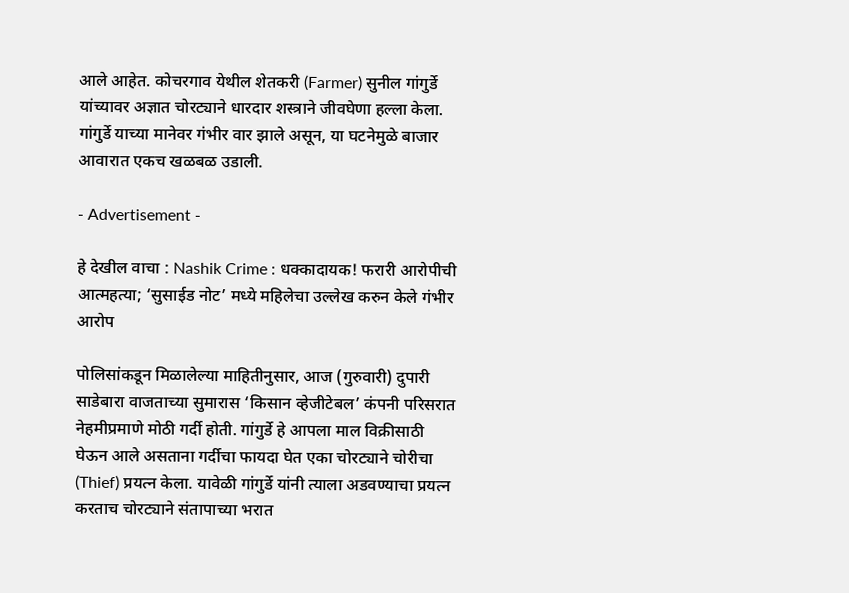आले आहेत. कोचरगाव येथील शेतकरी (Farmer) सुनील गांगुर्डे यांच्यावर अज्ञात चोरट्याने धारदार शस्त्राने जीवघेणा हल्ला केला. गांगुर्डे याच्या मानेवर गंभीर वार झाले असून, या घटनेमुळे बाजार आवारात एकच खळबळ उडाली.

- Advertisement -

हे देखील वाचा : Nashik Crime : धक्कादायक! फरारी आरोपीची आत्महत्या; ‘सुसाईड नोट’ मध्ये महिलेचा उल्लेख करुन केले गंभीर आरोप

पोलिसांकडून मिळालेल्या माहितीनुसार, आज (गुरुवारी) दुपारी साडेबारा वाजताच्या सुमारास ‘किसान व्हेजीटेबल’ कंपनी परिसरात नेहमीप्रमाणे मोठी गर्दी होती. गांगुर्डे हे आपला माल विक्रीसाठी घेऊन आले असताना गर्दीचा फायदा घेत एका चोरट्याने चोरीचा (Thief) प्रयत्न केला. यावेळी गांगुर्डे यांनी त्याला अडवण्याचा प्रयत्न करताच चोरट्याने संतापाच्या भरात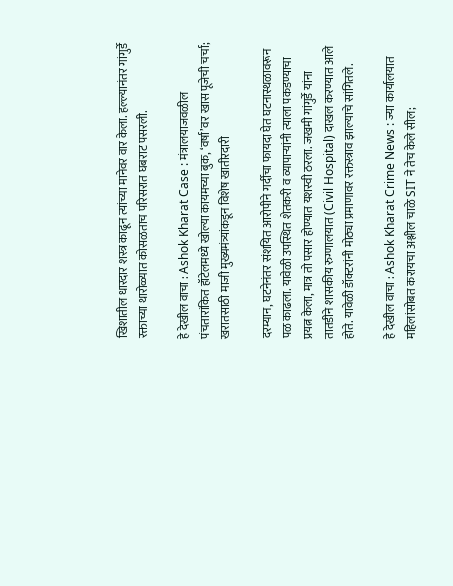खिशातील धारदार शस्त्र काढून त्यांच्या मानेवर वार केला. हल्ल्यानंतर गांगुर्डे रक्ताच्या थारोळ्यात कोसळताच परिसरात घबराट पसरली.

हे देखील वाचा : Ashok Kharat Case : मंत्रालयाजवळील पंचतारांकित हॉटेलमध्ये खोल्या कायमच्या बुक, ‘वर्षा’वर खास पूजेची चर्चा; खरातसाठी माजी मुख्यमंत्र्यांकडून विशेष खातीरदारी

दरम्यान, घटनेनंतर संशयित आरोपीने गर्दीचा फायदा घेत घटनास्थळावरून पळ काढला. यावेळी उपस्थित शेतकरी व व्यापाऱ्यांनी त्याला पकडण्याचा प्रयत्न केला, मात्र तो पसार होण्यात यशस्वी ठरला. जखमी गांगुर्डे यांना तातडीने शासकीय रुग्णालयात (Civil Hospital) दाखल करण्यात आले होते. यावेळी डॉक्टरांनी मोठ्या प्रमाणावर रक्तस्त्राव झाल्याचे सांगितले.

हे देखील वाचा : Ashok Kharat Crime News : ज्या कार्यालयात महिलांसोबत करायचा अश्लील चाळे SIT ने तेच केले सील;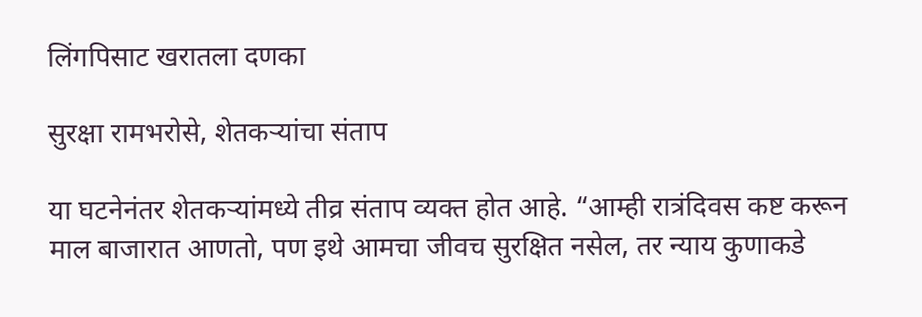लिंगपिसाट खरातला दणका

सुरक्षा रामभरोसे, शेतकऱ्यांचा संताप

या घटनेनंतर शेतकऱ्यांमध्ये तीव्र संताप व्यक्त होत आहे. “आम्ही रात्रंदिवस कष्ट करून माल बाजारात आणतो, पण इथे आमचा जीवच सुरक्षित नसेल, तर न्याय कुणाकडे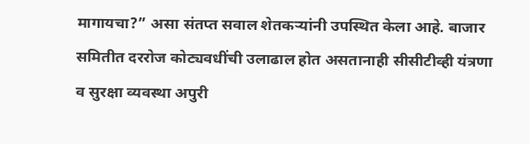मागायचा?” असा संतप्त सवाल शेतकऱ्यांनी उपस्थित केला आहे. बाजार समितीत दररोज कोट्यवधींची उलाढाल होत असतानाही सीसीटीव्ही यंत्रणा व सुरक्षा व्यवस्था अपुरी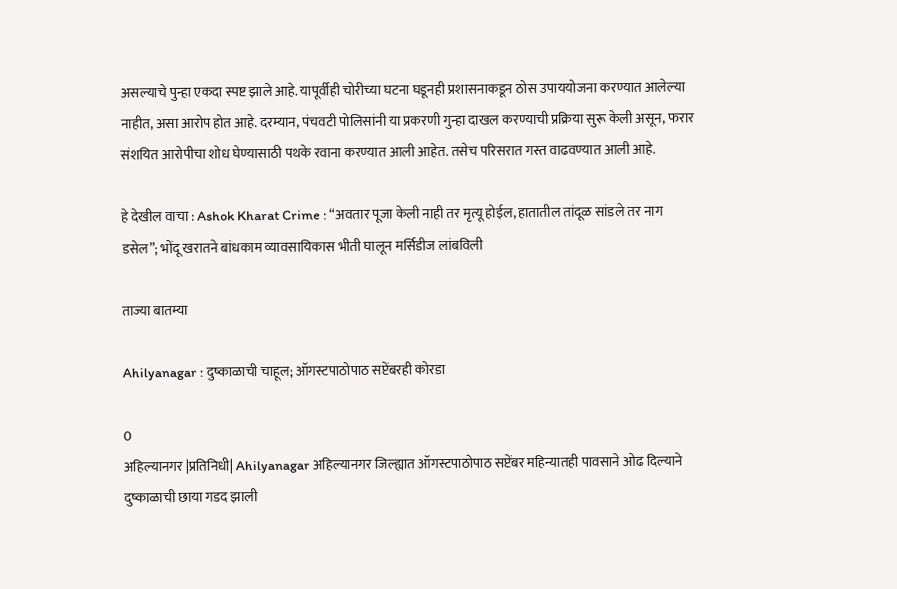असल्याचे पुन्हा एकदा स्पष्ट झाले आहे. यापूर्वीही चोरीच्या घटना घडूनही प्रशासनाकडून ठोस उपाययोजना करण्यात आलेल्या नाहीत, असा आरोप होत आहे. दरम्यान, पंचवटी पोलिसांनी या प्रकरणी गुन्हा दाखल करण्याची प्रक्रिया सुरू केली असून, फरार संशयित आरोपीचा शोध घेण्यासाठी पथके रवाना करण्यात आली आहेत. तसेच परिसरात गस्त वाढवण्यात आली आहे.

हे देखील वाचा : Ashok Kharat Crime : “अवतार पूजा केली नाही तर मृत्यू होईल, हातातील तांदूळ सांडले तर नाग डसेल”; भोंदू खरातने बांधकाम व्यावसायिकास भीती घालून मर्सिडीज लांबविली

ताज्या बातम्या

Ahilyanagar : दुष्काळाची चाहूल; ऑगस्टपाठोपाठ सप्टेंबरही कोरडा

0
अहिल्यानगर |प्रतिनिधी| Ahilyanagar अहिल्यानगर जिल्ह्यात ऑगस्टपाठोपाठ सप्टेंबर महिन्यातही पावसाने ओढ दिल्याने दुष्काळाची छाया गडद झाली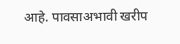आहे. पावसाअभावी खरीप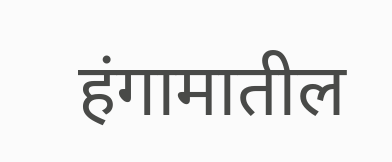हंगामातील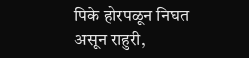पिके होरपळून निघत असून राहुरी,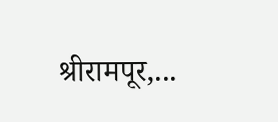श्रीरामपूर,...